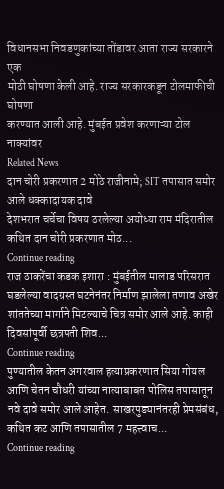विधानसभा निवडणुकांच्या तोंडावर आता राज्य सरकारने एक
मोठी घोषणा केली आहे. राज्य सरकारकडून टोलमाफीची घोषणा
करण्यात आली आहे. मुंबईत प्रवेश करणाऱ्या टोल नाक्यांवर
Related News
दान चोरी प्रकरणात 2 मोठे राजीनामे; SIT तपासात समोर आले धक्कादायक दावे
देशभरात चर्चेचा विषय ठरलेल्या अयोध्या राम मंदिरातील कथित दान चोरी प्रकरणात मोठ...
Continue reading
राज ठाकरेंचा कडक इशारा : मुंबईतील मालाड परिसरात घडलेल्या वादग्रस्त घटनेनंतर निर्माण झालेला तणाव अखेर शांततेच्या मार्गाने मिटल्याचे चित्र समोर आले आहे. काही दिवसांपूर्वी छत्रपती शिव...
Continue reading
पुण्यातील केतन अगरवाल हत्याप्रकरणात सिया गोयल आणि चेतन चौधरी यांच्या नात्याबाबत पोलिस तपासातून नवे दावे समोर आले आहेत. साखरपुड्यानंतरही प्रेमसंबंध, कथित कट आणि तपासातील 7 महत्त्वाच...
Continue reading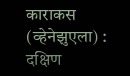काराकस (व्हेनेझुएला) : दक्षिण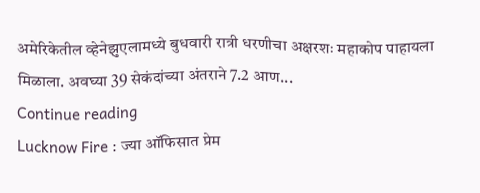अमेरिकेतील व्हेनेझुएलामध्ये बुधवारी रात्री धरणीचा अक्षरशः महाकोप पाहायला मिळाला. अवघ्या 39 सेकंदांच्या अंतराने 7.2 आण...
Continue reading
Lucknow Fire : ज्या ऑफिसात प्रेम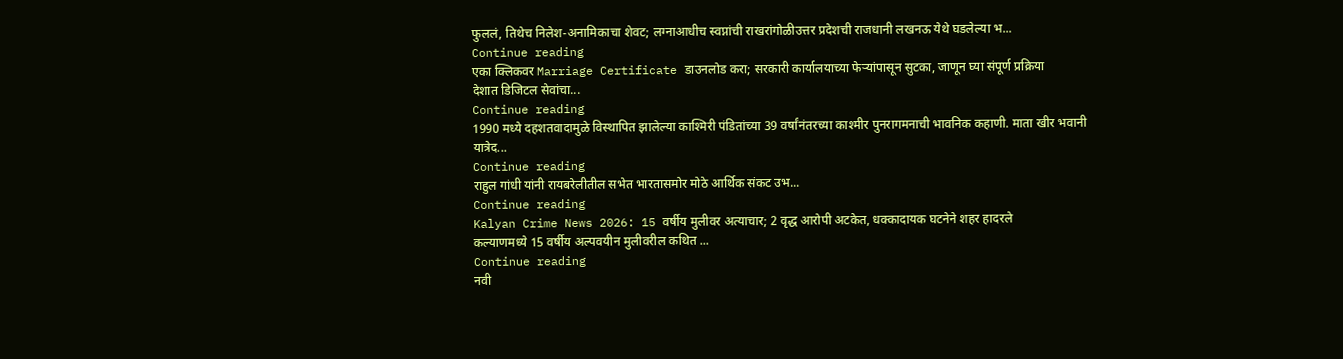फुललं, तिथेच निलेश-अनामिकाचा शेवट; लग्नाआधीच स्वप्नांची राखरांगोळीउत्तर प्रदेशची राजधानी लखनऊ येथे घडलेल्या भ...
Continue reading
एका क्लिकवर Marriage Certificate डाउनलोड करा; सरकारी कार्यालयाच्या फेऱ्यांपासून सुटका, जाणून घ्या संपूर्ण प्रक्रिया
देशात डिजिटल सेवांचा...
Continue reading
1990 मध्ये दहशतवादामुळे विस्थापित झालेल्या काश्मिरी पंडितांच्या 39 वर्षांनंतरच्या काश्मीर पुनरागमनाची भावनिक कहाणी. माता खीर भवानी यात्रेद...
Continue reading
राहुल गांधी यांनी रायबरेलीतील सभेत भारतासमोर मोठे आर्थिक संकट उभ...
Continue reading
Kalyan Crime News 2026: 15 वर्षीय मुलीवर अत्याचार; 2 वृद्ध आरोपी अटकेत, धक्कादायक घटनेने शहर हादरले
कल्याणमध्ये 15 वर्षीय अल्पवयीन मुलीवरील कथित ...
Continue reading
नवी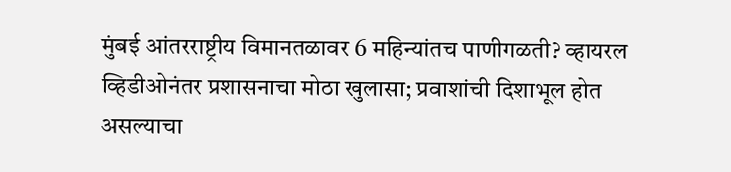मुंबई आंतरराष्ट्रीय विमानतळावर 6 महिन्यांतच पाणीगळती? व्हायरल व्हिडीओनंतर प्रशासनाचा मोठा खुलासा; प्रवाशांची दिशाभूल होत असल्याचा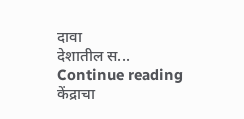दावा
देशातील स...
Continue reading
केंद्राचा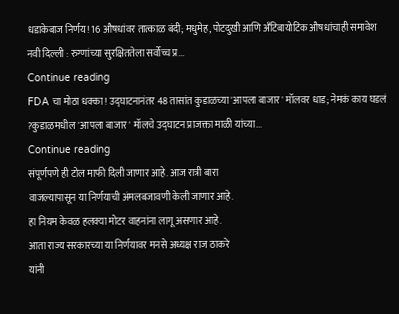धडाकेबाज निर्णय! 16 औषधांवर तात्काळ बंदी; मधुमेह, पोटदुखी आणि अँटिबायोटिक औषधांचाही समावेश
नवी दिल्ली : रुग्णांच्या सुरक्षिततेला सर्वोच्च प्र...
Continue reading
FDA चा मोठा धक्का! उद्घाटनानंतर 48 तासांत कुडाळच्या 'आपला बाजार' मॉलवर धाड; नेमकं काय घडलं ?कुडाळमधील 'आपला बाजार' मॉलचे उद्घाटन प्राजक्ता माळी यांच्या...
Continue reading
संपूर्णपणे ही टोल माफी दिली जाणार आहे. आज रात्री बारा
वाजल्यापासून या निर्णयाची अंमलबजावणी केली जाणार आहे.
हा नियम केवळ हलक्या मोटर वाहनांना लागू असणार आहे.
आता राज्य सरकारच्या या निर्णयावर मनसे अध्यक्ष राज ठाकरे
यांनी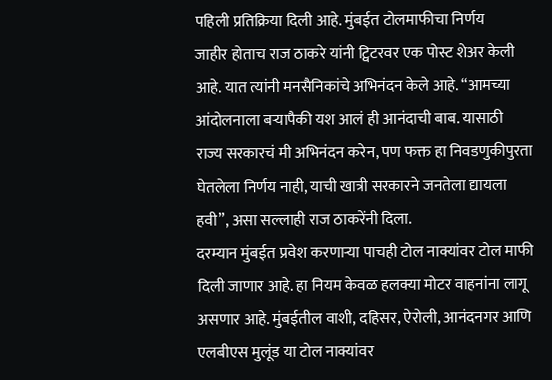पहिली प्रतिक्रिया दिली आहे. मुंबईत टोलमाफीचा निर्णय
जाहीर होताच राज ठाकरे यांनी ट्विटरवर एक पोस्ट शेअर केली
आहे. यात त्यांनी मनसैनिकांचे अभिनंदन केले आहे. “आमच्या
आंदोलनाला बऱ्यापैकी यश आलं ही आनंदाची बाब. यासाठी
राज्य सरकारचं मी अभिनंदन करेन, पण फक्त हा निवडणुकीपुरता
घेतलेला निर्णय नाही, याची खात्री सरकारने जनतेला द्यायला
हवी”, असा सल्लाही राज ठाकरेंनी दिला.
दरम्यान मुंबईत प्रवेश करणाऱ्या पाचही टोल नाक्यांवर टोल माफी
दिली जाणार आहे. हा नियम केवळ हलक्या मोटर वाहनांना लागू
असणार आहे. मुंबईतील वाशी, दहिसर, ऐरोली, आनंदनगर आणि
एलबीएस मुलूंड या टोल नाक्यांवर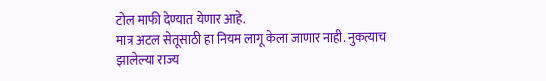टोल माफी देण्यात येणार आहे.
मात्र अटल सेतूसाठी हा नियम लागू केला जाणार नाही. नुकत्याच
झालेल्या राज्य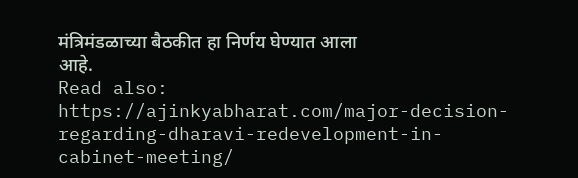मंत्रिमंडळाच्या बैठकीत हा निर्णय घेण्यात आला
आहे.
Read also: https://ajinkyabharat.com/major-decision-regarding-dharavi-redevelopment-in-cabinet-meeting/